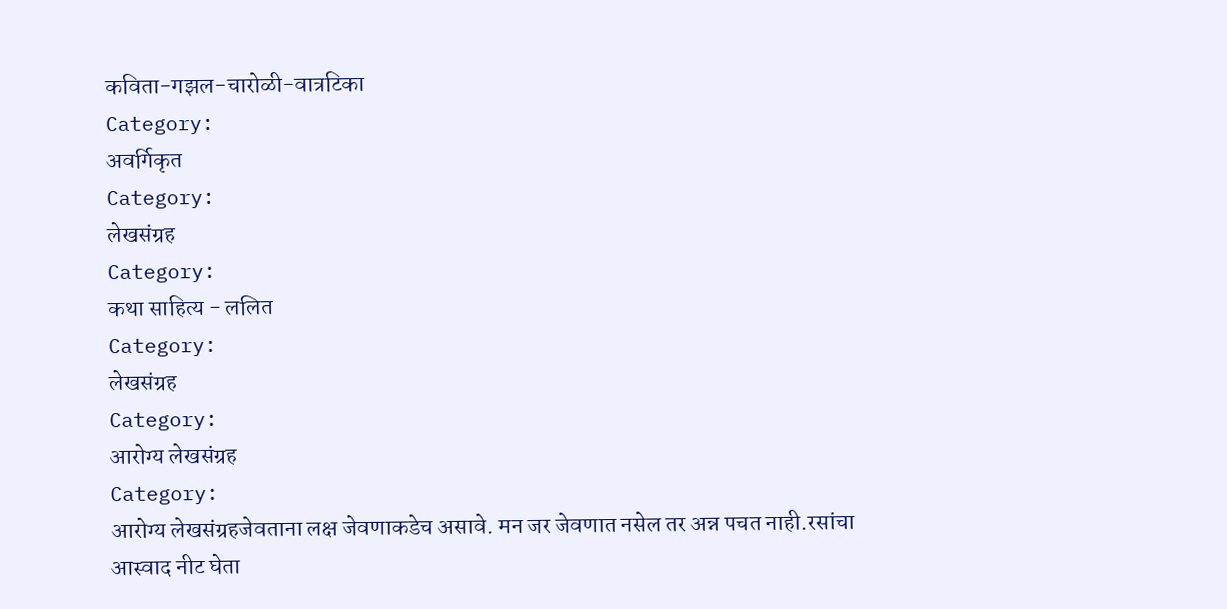कविता-गझल-चारोळी-वात्रटिका
Category:
अवर्गिकृत
Category:
लेखसंग्रह
Category:
कथा साहित्य - ललित
Category:
लेखसंग्रह
Category:
आरोग्य लेखसंग्रह
Category:
आरोग्य लेखसंग्रहजेवताना लक्ष जेवणाकडेच असावे. मन जर जेवणात नसेल तर अन्न पचत नाही.रसांचा आस्वाद नीट घेता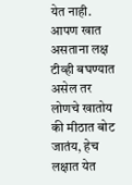येत नाही. आपण खात असताना लक्ष टीव्ही बघण्यात असेल तर लोणचे खातोय की मीठात बोट जातंय, हेच लक्षात येत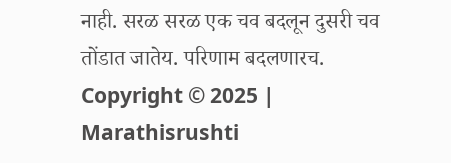नाही. सरळ सरळ एक चव बदलून दुसरी चव तोंडात जातेय. परिणाम बदलणारच.
Copyright © 2025 | Marathisrushti